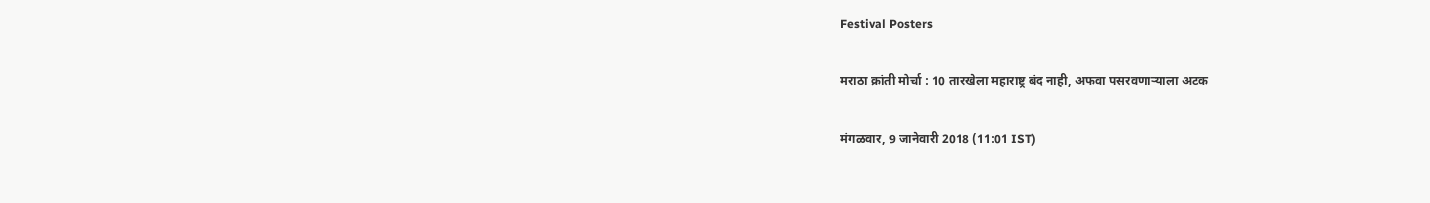Festival Posters

मराठा क्रांती मोर्चा : 10 तारखेला महाराष्ट्र बंद नाही, अफवा पसरवणाऱ्याला अटक

मंगळवार, 9 जानेवारी 2018 (11:01 IST)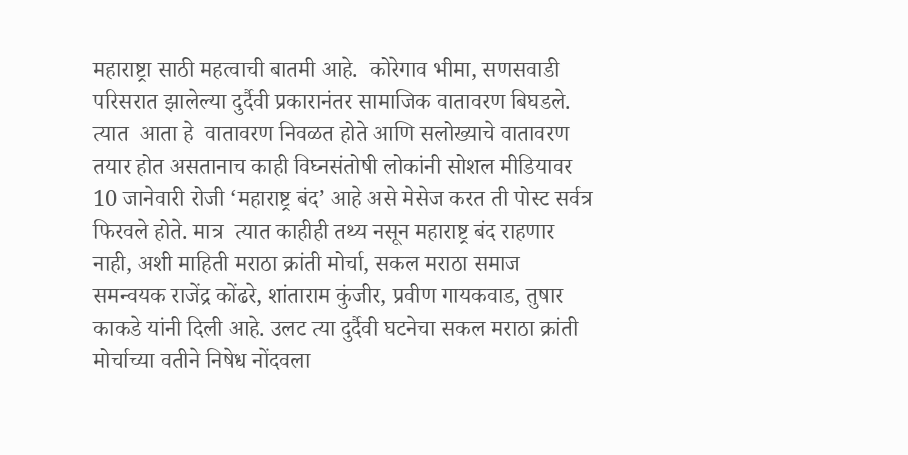महाराष्ट्रा साठी महत्वाची बातमी आहे.  कोरेगाव भीमा, सणसवाडी परिसरात झालेल्या दुर्दैवी प्रकारानंतर सामाजिक वातावरण बिघडले. त्यात  आता हे  वातावरण निवळत होते आणि सलोख्याचे वातावरण तयार होत असतानाच काही विघ्नसंतोषी लोकांनी सोशल मीडियावर 10 जानेवारी रोजी ‘महाराष्ट्र बंद’ आहे असे मेसेज करत ती पोस्ट सर्वत्र  फिरवले होते. मात्र  त्यात काहीही तथ्य नसून महाराष्ट्र बंद राहणार नाही, अशी माहिती मराठा क्रांती मोर्चा, सकल मराठा समाज समन्वयक राजेंद्र कोंढरे, शांताराम कुंजीर, प्रवीण गायकवाड, तुषार काकडे यांनी दिली आहे. उलट त्या दुर्दैवी घटनेचा सकल मराठा क्रांती मोर्चाच्या वतीने निषेध नोंदवला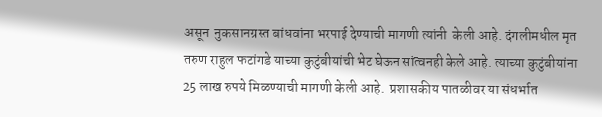असून  नुकसानग्रस्त बांधवांना भरपाई देण्याची मागणी त्यांनी  केली आहे. दंगलीमधील मृत तरुण राहुल फटांगडे याच्या कुटुंबीयांची भेट घेऊन सांत्वनही केले आहे. त्याच्या कुटुंबीयांना 25 लाख रुपये मिळण्याची मागणी केली आहे.  प्रशासकीय पातळीवर या संधर्भात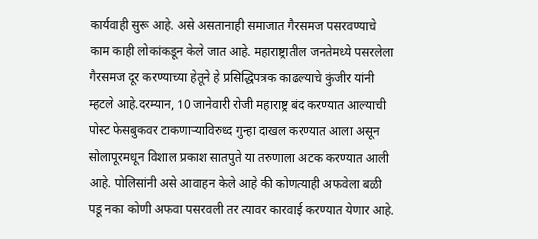कार्यवाही सुरू आहे. असे असतानाही समाजात गैरसमज पसरवण्याचे काम काही लोकांकडून केले जात आहे. महाराष्ट्रातील जनतेमध्ये पसरलेला गैरसमज दूर करण्याच्या हेतूने हे प्रसिद्धिपत्रक काढल्याचे कुंजीर यांनी म्हटले आहे.दरम्यान, 10 जानेवारी रोजी महाराष्ट्र बंद करण्यात आल्याची पोस्ट फेसबुकवर टाकणार्‍याविरुध्द गुन्‍हा दाखल करण्यात आला असून सोलापूरमधून विशाल प्रकाश सातपुते या तरुणाला अटक करण्यात आली आहे. पोलिसांनी असे आवाहन केले आहे की कोणत्याही अफवेला बळी पडू नका कोणी अफवा पसरवली तर त्यावर कारवाई करण्यात येणार आहे.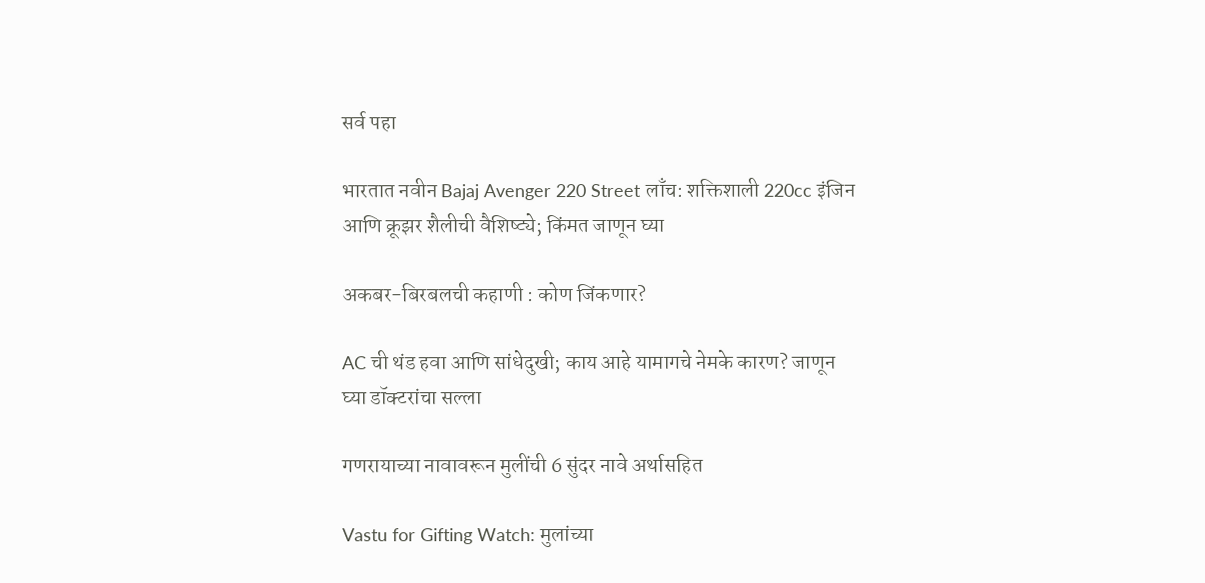सर्व पहा

भारतात नवीन Bajaj Avenger 220 Street लाँच: शक्तिशाली 220cc इंजिन आणि क्रूझर शैलीची वैशिष्ट्ये; किंमत जाणून घ्या

अकबर-बिरबलची कहाणी : कोण जिंकणार?

AC ची थंड हवा आणि सांधेदुखी; काय आहे यामागचे नेमके कारण? जाणून घ्या डॉक्टरांचा सल्ला

गणरायाच्या नावावरून मुलींची 6 सुंदर नावे अर्थासहित

Vastu for Gifting Watch: मुलांच्या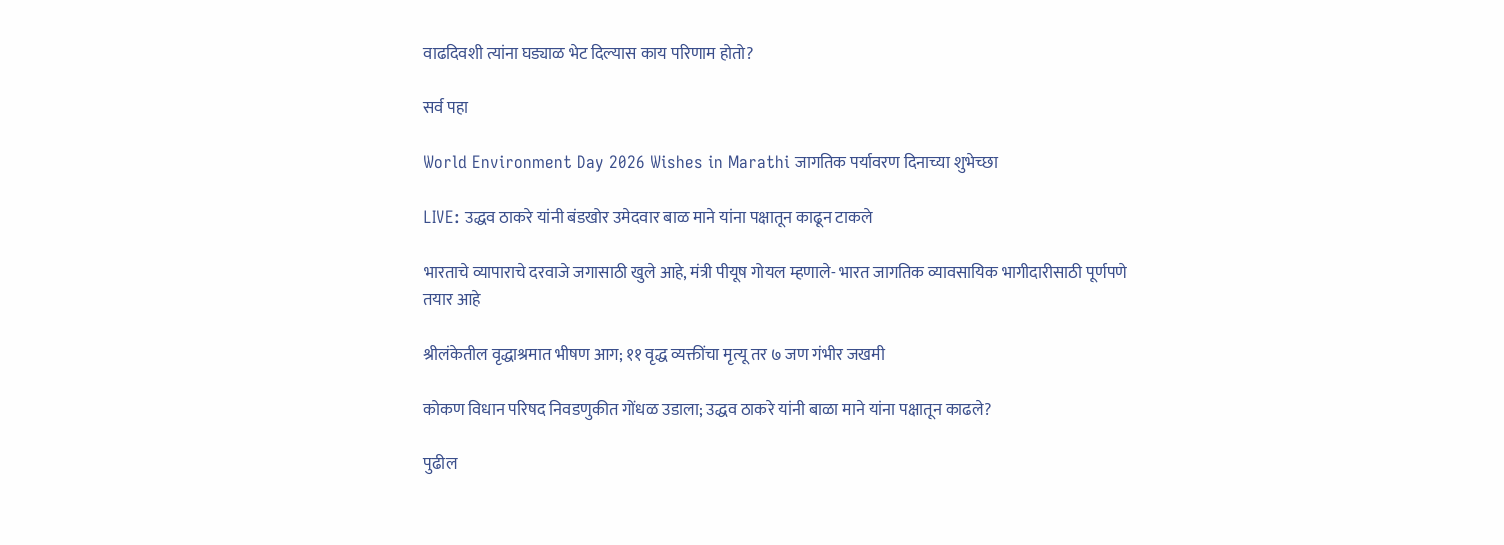वाढदिवशी त्यांना घड्याळ भेट दिल्यास काय परिणाम होतो?

सर्व पहा

World Environment Day 2026 Wishes in Marathi जागतिक पर्यावरण दिनाच्या शुभेच्छा

LIVE: उद्धव ठाकरे यांनी बंडखोर उमेदवार बाळ माने यांना पक्षातून काढून टाकले

भारताचे व्यापाराचे दरवाजे जगासाठी खुले आहे, मंत्री पीयूष गोयल म्हणाले- भारत जागतिक व्यावसायिक भागीदारीसाठी पूर्णपणे तयार आहे

श्रीलंकेतील वृद्धाश्रमात भीषण आग; ११ वृद्ध व्यक्तींचा मृत्यू तर ७ जण गंभीर जखमी

कोकण विधान परिषद निवडणुकीत गोंधळ उडाला; उद्धव ठाकरे यांनी बाळा माने यांना पक्षातून काढले?

पुढील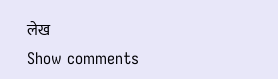लेख
Show comments